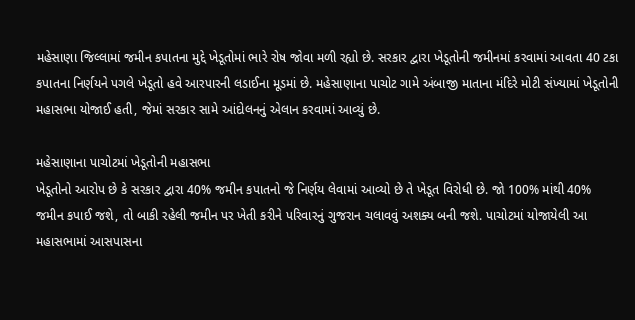મહેસાણા જિલ્લામાં જમીન કપાતના મુદ્દે ખેડૂતોમાં ભારે રોષ જોવા મળી રહ્યો છે. સરકાર દ્વારા ખેડૂતોની જમીનમાં કરવામાં આવતા 40 ટકા કપાતના નિર્ણયને પગલે ખેડૂતો હવે આરપારની લડાઈના મૂડમાં છે. મહેસાણાના પાચોટ ગામે અંબાજી માતાના મંદિરે મોટી સંખ્યામાં ખેડૂતોની મહાસભા યોજાઈ હતી, જેમાં સરકાર સામે આંદોલનનું એલાન કરવામાં આવ્યું છે.

મહેસાણાના પાચોટમાં ખેડૂતોની મહાસભા
ખેડૂતોનો આરોપ છે કે સરકાર દ્વારા 40% જમીન કપાતનો જે નિર્ણય લેવામાં આવ્યો છે તે ખેડૂત વિરોધી છે. જો 100% માંથી 40% જમીન કપાઈ જશે, તો બાકી રહેલી જમીન પર ખેતી કરીને પરિવારનું ગુજરાન ચલાવવું અશક્ય બની જશે. પાચોટમાં યોજાયેલી આ મહાસભામાં આસપાસના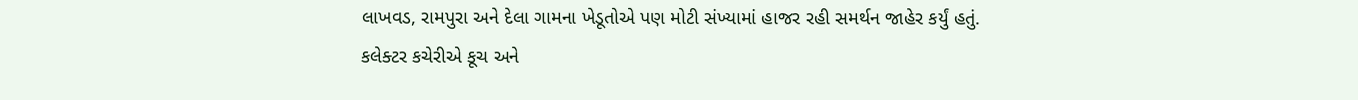લાખવડ, રામપુરા અને દેલા ગામના ખેડૂતોએ પણ મોટી સંખ્યામાં હાજર રહી સમર્થન જાહેર કર્યું હતું.
કલેક્ટર કચેરીએ કૂચ અને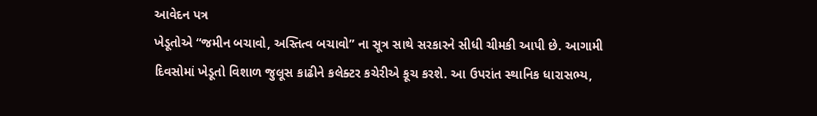આવેદન પત્ર
ખેડૂતોએ “જમીન બચાવો, અસ્તિત્વ બચાવો” ના સૂત્ર સાથે સરકારને સીધી ચીમકી આપી છે. આગામી દિવસોમાં ખેડૂતો વિશાળ જુલૂસ કાઢીને કલેક્ટર કચેરીએ કૂચ કરશે. આ ઉપરાંત સ્થાનિક ધારાસભ્ય,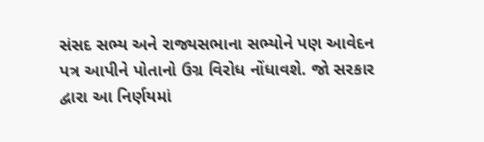સંસદ સભ્ય અને રાજ્યસભાના સભ્યોને પણ આવેદન પત્ર આપીને પોતાનો ઉગ્ર વિરોધ નોંધાવશે. જો સરકાર દ્વારા આ નિર્ણયમાં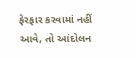ફેરફાર કરવામાં નહીં આવે, તો આંદોલન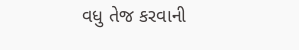વધુ તેજ કરવાની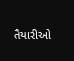તૈયારીઓ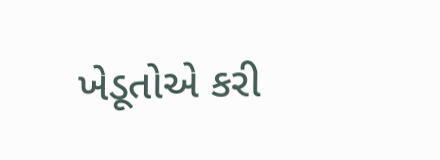ખેડૂતોએ કરી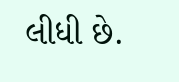લીધી છે.